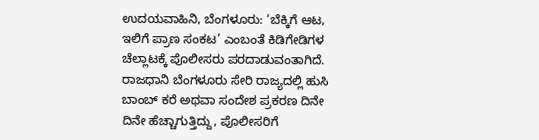ಉದಯವಾಹಿನಿ, ಬೆಂಗಳೂರು: ‘ಬೆಕ್ಕಿಗೆ ಆಟ, ಇಲಿಗೆ ಪ್ರಾಣ ಸಂಕಟ’ ಎಂಬಂತೆ ಕಿಡಿಗೇಡಿಗಳ ಚೆಲ್ಲಾಟಕ್ಕೆ ಪೊಲೀಸರು ಪರದಾಡುವಂತಾಗಿದೆ. ರಾಜಧಾನಿ ಬೆಂಗಳೂರು ಸೇರಿ ರಾಜ್ಯದಲ್ಲಿ ಹುಸಿ ಬಾಂಬ್ ಕರೆ ಅಥವಾ ಸಂದೇಶ ಪ್ರಕರಣ ದಿನೇ ದಿನೇ ಹೆಚ್ಚಾಗುತ್ತಿದ್ದು, ಪೊಲೀಸರಿಗೆ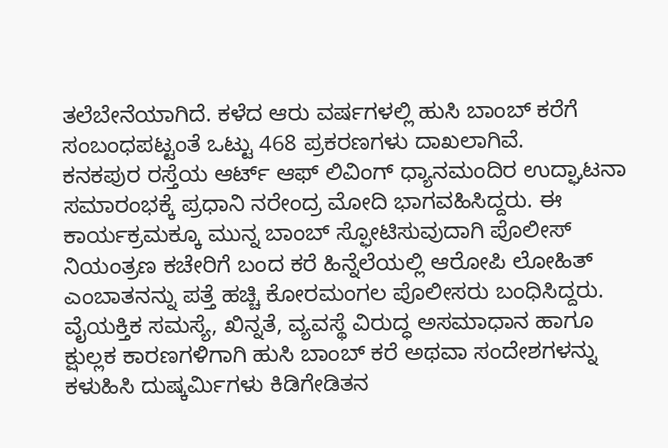ತಲೆಬೇನೆಯಾಗಿದೆ. ಕಳೆದ ಆರು ವರ್ಷಗಳಲ್ಲಿ ಹುಸಿ ಬಾಂಬ್ ಕರೆಗೆ ಸಂಬಂಧಪಟ್ಟಂತೆ ಒಟ್ಟು 468 ಪ್ರಕರಣಗಳು ದಾಖಲಾಗಿವೆ.
ಕನಕಪುರ ರಸ್ತೆಯ ಆರ್ಟ್ ಆಫ್ ಲಿವಿಂಗ್ ಧ್ಯಾನಮಂದಿರ ಉದ್ಘಾಟನಾ ಸಮಾರಂಭಕ್ಕೆ ಪ್ರಧಾನಿ ನರೇಂದ್ರ ಮೋದಿ ಭಾಗವಹಿಸಿದ್ದರು. ಈ ಕಾರ್ಯಕ್ರಮಕ್ಕೂ ಮುನ್ನ ಬಾಂಬ್ ಸ್ಫೋಟಿಸುವುದಾಗಿ ಪೊಲೀಸ್ ನಿಯಂತ್ರಣ ಕಚೇರಿಗೆ ಬಂದ ಕರೆ ಹಿನ್ನೆಲೆಯಲ್ಲಿ ಆರೋಪಿ ಲೋಹಿತ್ ಎಂಬಾತನನ್ನು ಪತ್ತೆ ಹಚ್ಚಿ ಕೋರಮಂಗಲ ಪೊಲೀಸರು ಬಂಧಿಸಿದ್ದರು.
ವೈಯಕ್ತಿಕ ಸಮಸ್ಯೆ, ಖಿನ್ನತೆ, ವ್ಯವಸ್ಥೆ ವಿರುದ್ಧ ಅಸಮಾಧಾನ ಹಾಗೂ ಕ್ಷುಲ್ಲಕ ಕಾರಣಗಳಿಗಾಗಿ ಹುಸಿ ಬಾಂಬ್ ಕರೆ ಅಥವಾ ಸಂದೇಶಗಳನ್ನು ಕಳುಹಿಸಿ ದುಷ್ಕರ್ಮಿಗಳು ಕಿಡಿಗೇಡಿತನ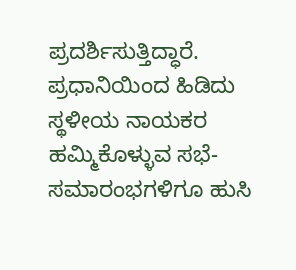ಪ್ರದರ್ಶಿಸುತ್ತಿದ್ಧಾರೆ. ಪ್ರಧಾನಿಯಿಂದ ಹಿಡಿದು ಸ್ಥಳೀಯ ನಾಯಕರ ಹಮ್ಮಿಕೊಳ್ಳುವ ಸಭೆ-ಸಮಾರಂಭಗಳಿಗೂ ಹುಸಿ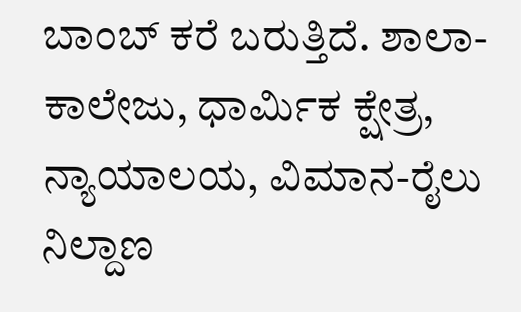ಬಾಂಬ್ ಕರೆ ಬರುತ್ತಿದೆ. ಶಾಲಾ-ಕಾಲೇಜು, ಧಾರ್ಮಿಕ ಕ್ಷೇತ್ರ, ನ್ಯಾಯಾಲಯ, ವಿಮಾನ-ರೈಲು ನಿಲ್ದಾಣ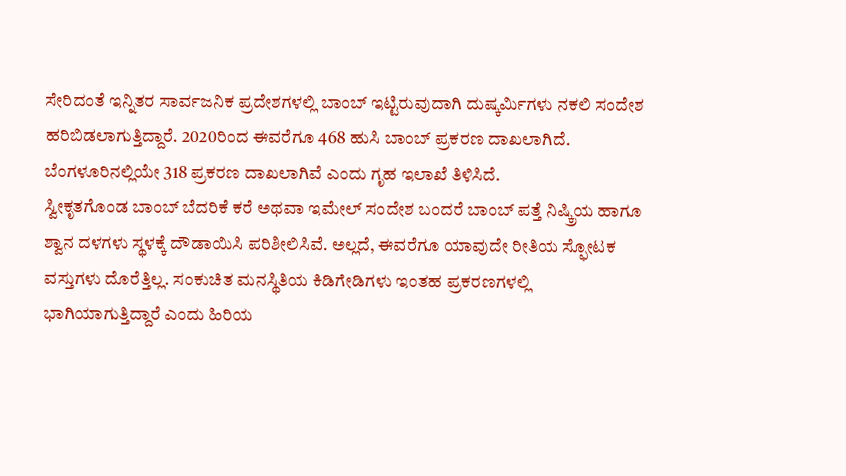ಸೇರಿದಂತೆ ಇನ್ನಿತರ ಸಾರ್ವಜನಿಕ ಪ್ರದೇಶಗಳಲ್ಲಿ ಬಾಂಬ್ ಇಟ್ಟಿರುವುದಾಗಿ ದುಷ್ಕರ್ಮಿಗಳು ನಕಲಿ ಸಂದೇಶ ಹರಿಬಿಡಲಾಗುತ್ತಿದ್ದಾರೆ. 2020ರಿಂದ ಈವರೆಗೂ 468 ಹುಸಿ ಬಾಂಬ್ ಪ್ರಕರಣ ದಾಖಲಾಗಿದೆ. ಬೆಂಗಳೂರಿನಲ್ಲಿಯೇ 318 ಪ್ರಕರಣ ದಾಖಲಾಗಿವೆ ಎಂದು ಗೃಹ ಇಲಾಖೆ ತಿಳಿಸಿದೆ.
ಸ್ವೀಕೃತಗೊಂಡ ಬಾಂಬ್ ಬೆದರಿಕೆ ಕರೆ ಅಥವಾ ಇಮೇಲ್ ಸಂದೇಶ ಬಂದರೆ ಬಾಂಬ್ ಪತ್ತೆ ನಿಷ್ಕ್ರಿಯ ಹಾಗೂ ಶ್ವಾನ ದಳಗಳು ಸ್ಥಳಕ್ಕೆ ದೌಡಾಯಿಸಿ ಪರಿಶೀಲಿಸಿವೆ. ಅಲ್ಲದೆ, ಈವರೆಗೂ ಯಾವುದೇ ರೀತಿಯ ಸ್ಫೋಟಕ ವಸ್ತುಗಳು ದೊರೆತ್ತಿಲ್ಲ. ಸಂಕುಚಿತ ಮನಸ್ಥಿತಿಯ ಕಿಡಿಗೇಡಿಗಳು ಇಂತಹ ಪ್ರಕರಣಗಳಲ್ಲಿ ಭಾಗಿಯಾಗುತ್ತಿದ್ದಾರೆ ಎಂದು ಹಿರಿಯ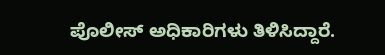ಪೊಲೀಸ್ ಅಧಿಕಾರಿಗಳು ತಿಳಿಸಿದ್ದಾರೆ.